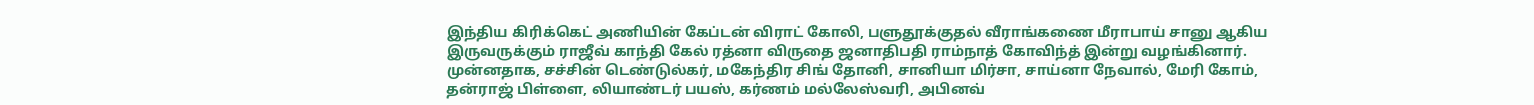இந்திய கிரிக்கெட் அணியின் கேப்டன் விராட் கோலி, பளுதூக்குதல் வீராங்கணை மீராபாய் சானு ஆகிய இருவருக்கும் ராஜீவ் காந்தி கேல் ரத்னா விருதை ஜனாதிபதி ராம்நாத் கோவிந்த் இன்று வழங்கினார்.
முன்னதாக, சச்சின் டெண்டுல்கர், மகேந்திர சிங் தோனி, சானியா மிர்சா, சாய்னா நேவால், மேரி கோம், தன்ராஜ் பிள்ளை, லியாண்டர் பயஸ், கர்ணம் மல்லேஸ்வரி, அபினவ்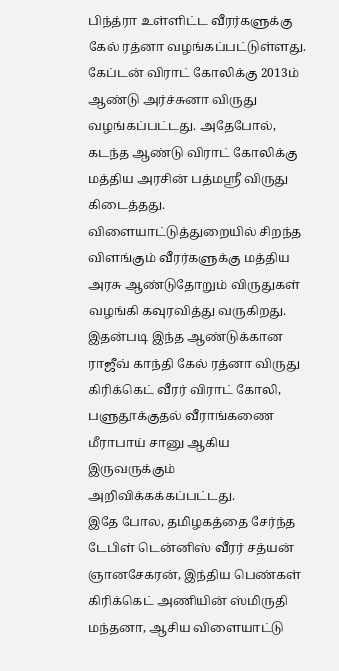பிந்த்ரா உள்ளிட்ட வீரர்களுக்கு கேல் ரத்னா வழங்கப்பட்டுள்ளது.
கேப்டன் விராட் கோலிக்கு 2013ம் ஆண்டு அர்ச்சுனா விருது வழங்கப்பட்டது. அதேபோல், கடந்த ஆண்டு விராட் கோலிக்கு மத்திய அரசின் பத்மஸ்ரீ விருது கிடைத்தது.
விளையாட்டுத்துறையில் சிறந்த விளங்கும் வீரர்களுக்கு மத்திய அரசு ஆண்டுதோறும் விருதுகள் வழங்கி கவுரவித்து வருகிறது. இதன்படி இந்த ஆண்டுக்கான ராஜீவ் காந்தி கேல் ரத்னா விருது கிரிக்கெட் வீரர் விராட் கோலி, பளுதூக்குதல் வீராங்கணை மீராபாய் சானு ஆகிய இருவருக்கும் அறிவிக்கக்கப்பட்டது.
இதே போல, தமிழகத்தை சேர்ந்த டேபிள் டென்னிஸ் வீரர் சத்யன் ஞானசேகரன், இந்திய பெண்கள் கிரிக்கெட் அணியின் ஸ்மிருதி மந்தனா, ஆசிய விளையாட்டு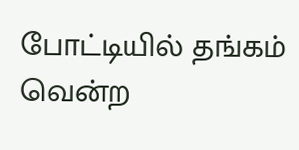போட்டியில் தங்கம் வென்ற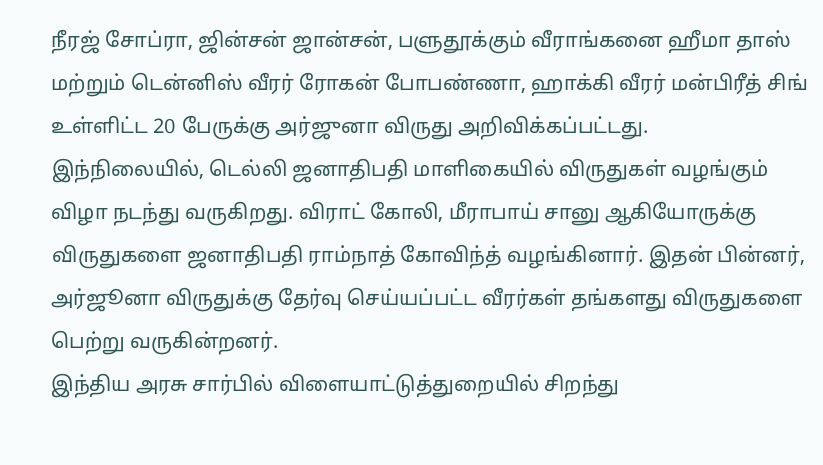நீரஜ் சோப்ரா, ஜின்சன் ஜான்சன், பளுதூக்கும் வீராங்கனை ஹீமா தாஸ் மற்றும் டென்னிஸ் வீரர் ரோகன் போபண்ணா, ஹாக்கி வீரர் மன்பிரீத் சிங் உள்ளிட்ட 20 பேருக்கு அர்ஜுனா விருது அறிவிக்கப்பட்டது.
இந்நிலையில், டெல்லி ஜனாதிபதி மாளிகையில் விருதுகள் வழங்கும் விழா நடந்து வருகிறது. விராட் கோலி, மீராபாய் சானு ஆகியோருக்கு விருதுகளை ஜனாதிபதி ராம்நாத் கோவிந்த் வழங்கினார். இதன் பின்னர், அர்ஜூனா விருதுக்கு தேர்வு செய்யப்பட்ட வீரர்கள் தங்களது விருதுகளை பெற்று வருகின்றனர்.
இந்திய அரசு சார்பில் விளையாட்டுத்துறையில் சிறந்து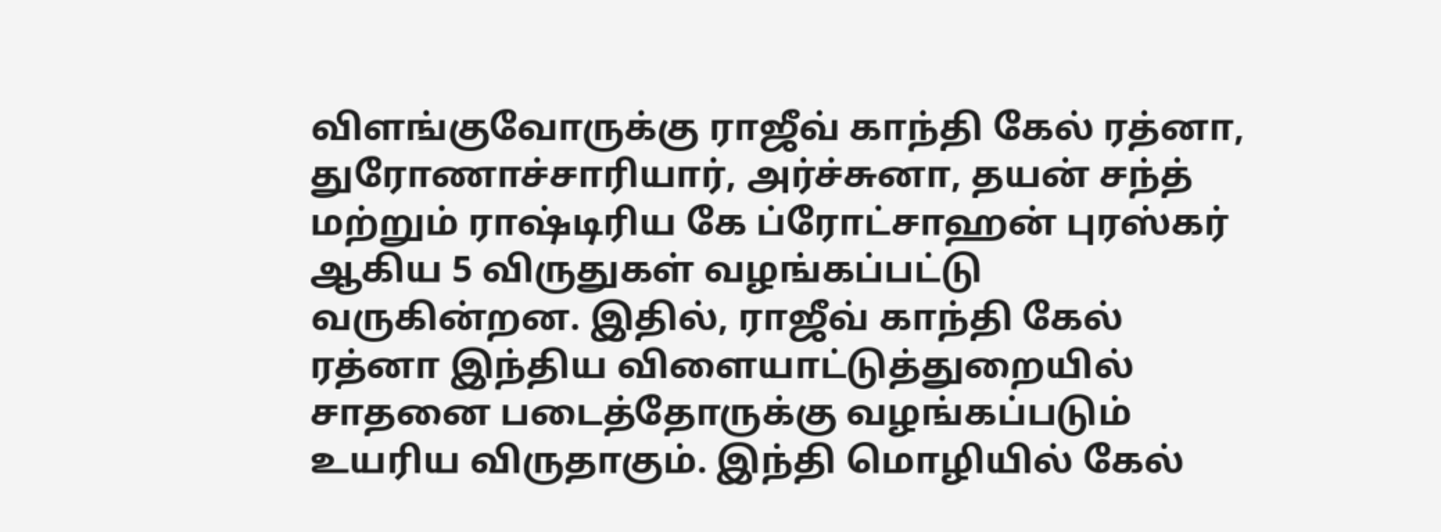விளங்குவோருக்கு ராஜீவ் காந்தி கேல் ரத்னா, துரோணாச்சாரியார், அர்ச்சுனா, தயன் சந்த் மற்றும் ராஷ்டிரிய கே ப்ரோட்சாஹன் புரஸ்கர் ஆகிய 5 விருதுகள் வழங்கப்பட்டு வருகின்றன. இதில், ராஜீவ் காந்தி கேல் ரத்னா இந்திய விளையாட்டுத்துறையில் சாதனை படைத்தோருக்கு வழங்கப்படும் உயரிய விருதாகும். இந்தி மொழியில் கேல்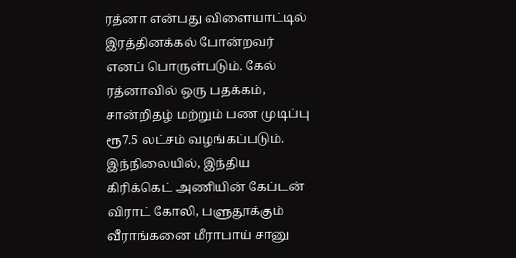ரத்னா என்பது விளையாட்டில் இரத்தினக்கல் போன்றவர் எனப் பொருள்படும். கேல் ரத்னாவில் ஒரு பதக்கம், சான்றிதழ் மற்றும் பண முடிப்பு ரூ7.5 லட்சம் வழங்கப்படும்.
இந்நிலையில், இந்திய கிரிக்கெட் அணியின் கேப்டன் விராட் கோலி, பளுதூக்கும் வீராங்கனை மீராபாய் சானு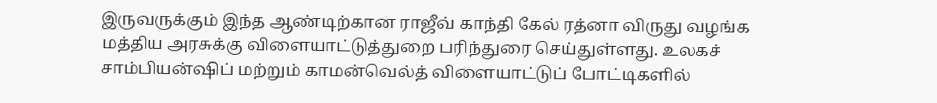இருவருக்கும் இந்த ஆண்டிற்கான ராஜீவ் காந்தி கேல் ரத்னா விருது வழங்க மத்திய அரசுக்கு விளையாட்டுத்துறை பரிந்துரை செய்துள்ளது. உலகச் சாம்பியன்ஷிப் மற்றும் காமன்வெல்த் விளையாட்டுப் போட்டிகளில்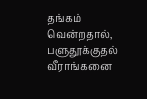தங்கம் வென்றதால், பளுதூக்குதல் வீராங்கனை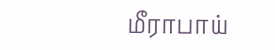மீராபாய்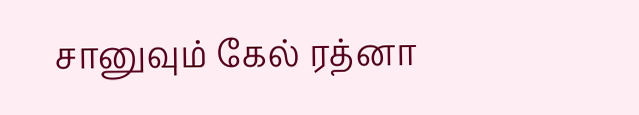சானுவும் கேல் ரத்னா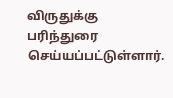விருதுக்கு பரிந்துரை செய்யப்பட்டுள்ளார்.